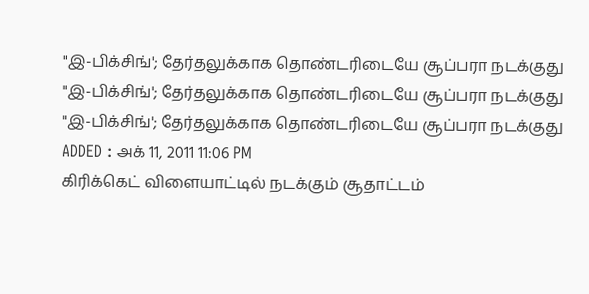"இ-பிக்சிங்'; தேர்தலுக்காக தொண்டரிடையே சூப்பரா நடக்குது
"இ-பிக்சிங்'; தேர்தலுக்காக தொண்டரிடையே சூப்பரா நடக்குது
"இ-பிக்சிங்'; தேர்தலுக்காக தொண்டரிடையே சூப்பரா நடக்குது
ADDED : அக் 11, 2011 11:06 PM
கிரிக்கெட் விளையாட்டில் நடக்கும் சூதாட்டம்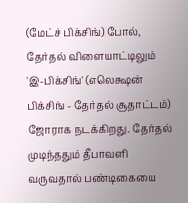(மேட்ச் பிக்சிங்) போல், தேர்தல் விளையாட்டிலும் 'இ-பிக்சிங்' (எலெக்ஷன் பிக்சிங் - தேர்தல் சூதாட்டம்) ஜோராக நடக்கிறது. தேர்தல் முடிந்ததும் தீபாவளி வருவதால் பண்டிகையை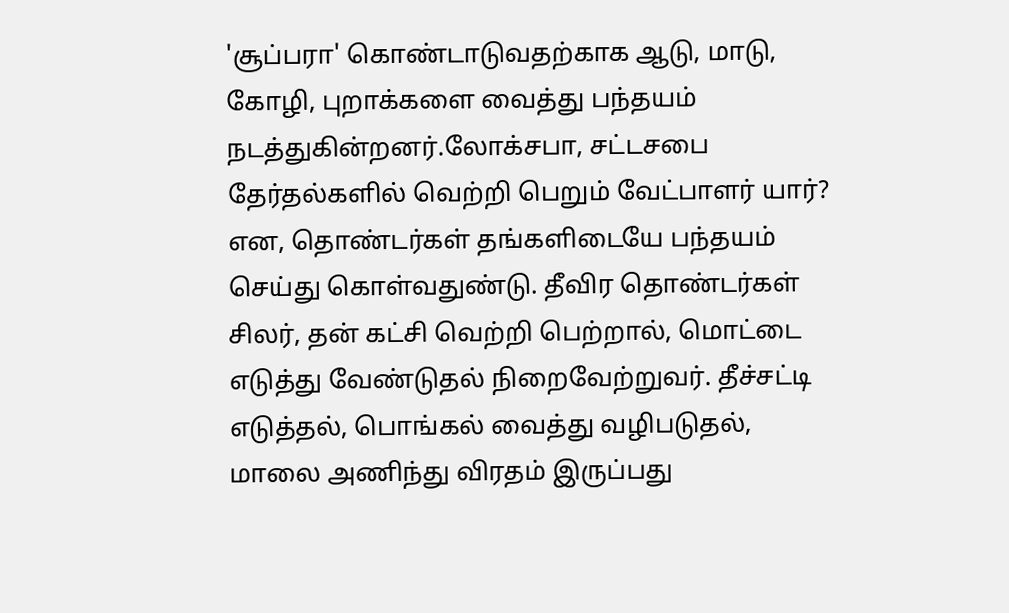'சூப்பரா' கொண்டாடுவதற்காக ஆடு, மாடு, கோழி, புறாக்களை வைத்து பந்தயம் நடத்துகின்றனர்.லோக்சபா, சட்டசபை தேர்தல்களில் வெற்றி பெறும் வேட்பாளர் யார்? என, தொண்டர்கள் தங்களிடையே பந்தயம் செய்து கொள்வதுண்டு. தீவிர தொண்டர்கள் சிலர், தன் கட்சி வெற்றி பெற்றால், மொட்டை எடுத்து வேண்டுதல் நிறைவேற்றுவர். தீச்சட்டி எடுத்தல், பொங்கல் வைத்து வழிபடுதல், மாலை அணிந்து விரதம் இருப்பது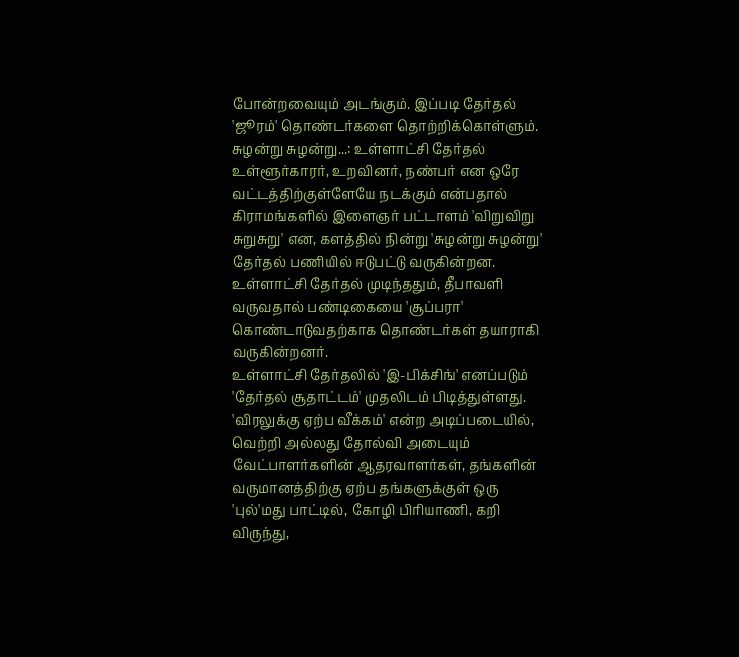போன்றவையும் அடங்கும். இப்படி தேர்தல் 'ஜூரம்' தொண்டர்களை தொற்றிக்கொள்ளும்.
சுழன்று சுழன்று...: உள்ளாட்சி தேர்தல் உள்ளூர்காரர், உறவினர், நண்பர் என ஒரே வட்டத்திற்குள்ளேயே நடக்கும் என்பதால் கிராமங்களில் இளைஞர் பட்டாளம் 'விறுவிறு சுறுசுறு' என, களத்தில் நின்று 'சுழன்று சுழன்று' தேர்தல் பணியில் ஈடுபட்டு வருகின்றன. உள்ளாட்சி தேர்தல் முடிந்ததும், தீபாவளி வருவதால் பண்டிகையை 'சூப்பரா' கொண்டாடுவதற்காக தொண்டர்கள் தயாராகி வருகின்றனர்.
உள்ளாட்சி தேர்தலில் 'இ-பிக்சிங்' எனப்படும் 'தேர்தல் சூதாட்டம்' முதலிடம் பிடித்துள்ளது. 'விரலுக்கு ஏற்ப வீக்கம்' என்ற அடிப்படையில், வெற்றி அல்லது தோல்வி அடையும் வேட்பாளர்களின் ஆதரவாளர்கள், தங்களின் வருமானத்திற்கு ஏற்ப தங்களுக்குள் ஒரு 'புல்'மது பாட்டில், கோழி பிரியாணி, கறி விருந்து,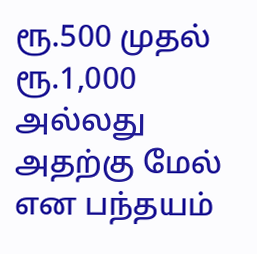ரூ.500 முதல் ரூ.1,000 அல்லது அதற்கு மேல் என பந்தயம்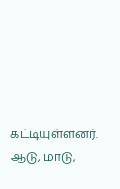கட்டியுள்ளனர். ஆடு, மாடு,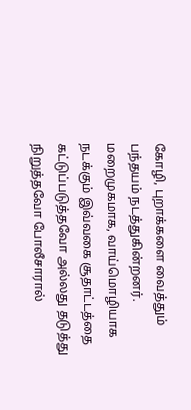கோழி, புறாக்களை வைத்தும் பந்தயம் நடத்துகின்றனர். மறைமுகமாக, வாய்மொழியாக நடக்கும் இவ்வகை சூதாட்டத்தை கட்டுப்படுத்தவோ அல்லது தடுத்து நிறுத்தவோ போலீசாரால்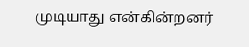முடியாது என்கின்றனர்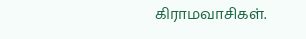கிராமவாசிகள்.